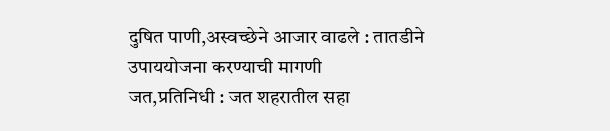दुषित पाणी,अस्वच्छेने आजार वाढले : तातडीने उपाययोजना करण्याची मागणी
जत,प्रतिनिधी : जत शहरातील सहा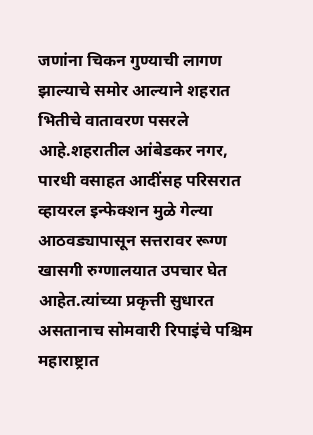जणांना चिकन गुण्याची लागण झाल्याचे समोर आल्याने शहरात भितीचे वातावरण पसरले आहे.शहरातील आंबेडकर नगर, पारधी वसाहत आदींसह परिसरात व्हायरल इन्फेक्शन मुळे गेल्या आठवड्यापासून सत्तरावर रूग्ण खासगी रुग्णालयात उपचार घेत आहेत.त्यांच्या प्रकृत्ती सुधारत असतानाच सोमवारी रिपाइंचे पश्चिम महाराष्ट्रात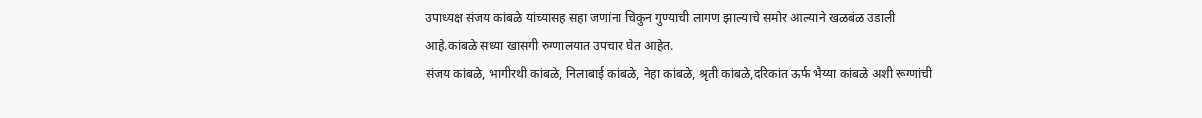उपाध्यक्ष संजय कांबळे यांच्यासह सहा जणांना चिकुन गुण्याची लागण झाल्याचे समोर आल्याने खळबंळ उडाली आहे.कांबळे सध्या खासगी रुग्णालयात उपचार घेत आहेत.
संजय कांबळे, भागीरथी कांबळे, निलाबाई कांबळे, नेहा कांबळे, श्रृती कांबळे,दरिकांत ऊर्फ भैय्या कांबळे अशी रूग्णांची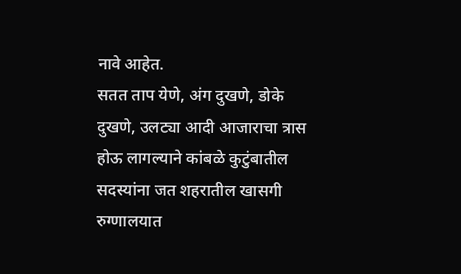नावे आहेत.
सतत ताप येणे, अंग दुखणे, डोके दुखणे, उलट्या आदी आजाराचा त्रास होऊ लागल्याने कांबळे कुटुंबातील सदस्यांना जत शहरातील खासगी रुग्णालयात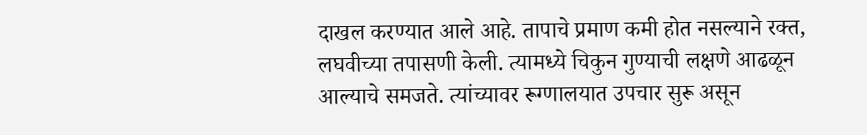दाखल करण्यात आले आहे. तापाचे प्रमाण कमी होत नसल्याने रक्त, लघवीच्या तपासणी केली. त्यामध्ये चिकुन गुण्याची लक्षणे आढळून आल्याचे समजते. त्यांच्यावर रूग्णालयात उपचार सुरू असून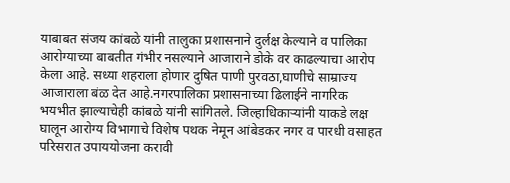याबाबत संजय कांबळे यांनी तालुका प्रशासनाने दुर्लक्ष केल्याने व पालिका आरोग्याच्या बाबतीत गंभीर नसल्याने आजाराने डोके वर काढल्याचा आरोप केला आहे. सध्या शहराला होणार दुषित पाणी पुरवठा,घाणीचे साम्राज्य आजाराला बंळ देत आहे.नगरपालिका प्रशासनाच्या ढिलाईने नागरिक भयभीत झाल्याचेही कांबळे यांनी सांगितले. जिल्हाधिकाऱ्यांनी याकडे लक्ष घालून आरोग्य विभागाचे विशेष पथक नेमून आंबेडकर नगर व पारधी वसाहत परिसरात उपाययोजना करावी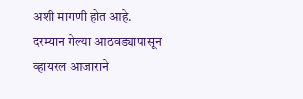अशी मागणी होत आहे.
दरम्यान गेल्या आठवड्यापासून व्हायरल आजाराने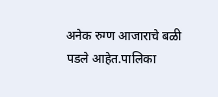अनेक रुग्ण आजाराचे बळी पडले आहेत.पालिका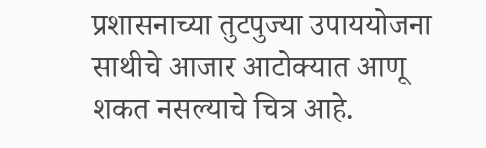प्रशासनाच्या तुटपुज्या उपाययोजना साथीचे आजार आटोक्यात आणू शकत नसल्याचे चित्र आहे.